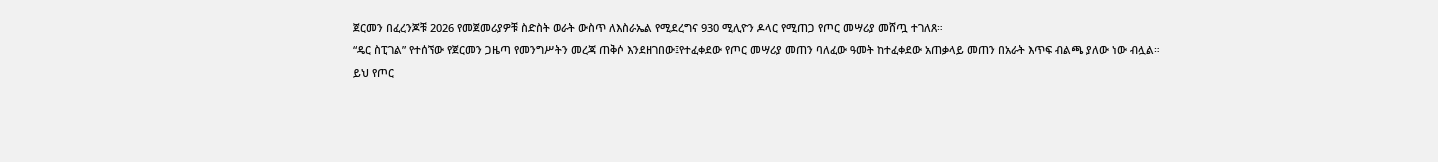ጀርመን በፈረንጆቹ 2026 የመጀመሪያዎቹ ስድስት ወራት ውስጥ ለእስራኤል የሚደረግና 930 ሚሊዮን ዶላር የሚጠጋ የጦር መሣሪያ መሸጧ ተገለጸ።
“ዴር ስፒገል” የተሰኘው የጀርመን ጋዜጣ የመንግሥትን መረጃ ጠቅሶ እንደዘገበው፤የተፈቀደው የጦር መሣሪያ መጠን ባለፈው ዓመት ከተፈቀደው አጠቃላይ መጠን በአራት እጥፍ ብልጫ ያለው ነው ብሏል።
ይህ የጦር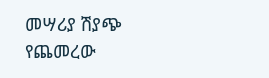መሣሪያ ሽያጭ የጨመረው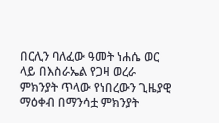በርሊን ባለፈው ዓመት ነሐሴ ወር ላይ በእስራኤል የጋዛ ወረራ ምክንያት ጥላው የነበረውን ጊዜያዊ ማዕቀብ በማንሳቷ ምክንያት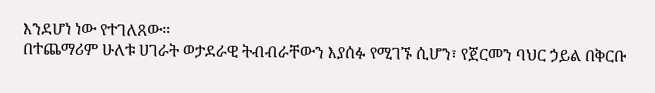እንደሆነ ነው የተገለጸው።
በተጨማሪም ሁለቱ ሀገራት ወታደራዊ ትብብራቸውን እያሰፉ የሚገኙ ሲሆን፣ የጀርመን ባህር ኃይል በቅርቡ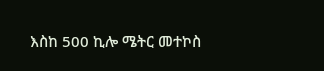እስከ 500 ኪሎ ሜትር መተኮስ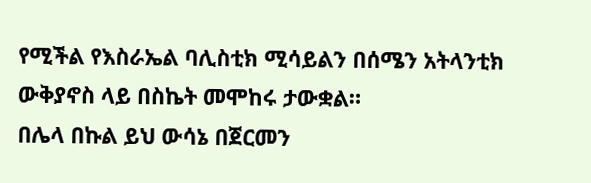የሚችል የእስራኤል ባሊስቲክ ሚሳይልን በሰሜን አትላንቲክ ውቅያኖስ ላይ በስኬት መሞከሩ ታውቋል።
በሌላ በኩል ይህ ውሳኔ በጀርመን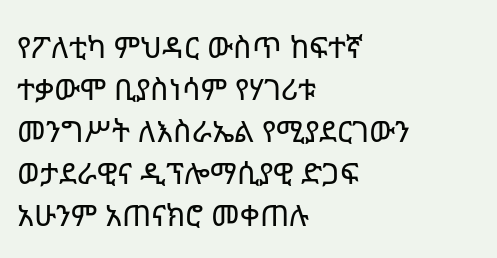የፖለቲካ ምህዳር ውስጥ ከፍተኛ ተቃውሞ ቢያስነሳም የሃገሪቱ መንግሥት ለእስራኤል የሚያደርገውን ወታደራዊና ዲፕሎማሲያዊ ድጋፍ አሁንም አጠናክሮ መቀጠሉ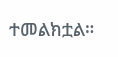ተመልክቷል።